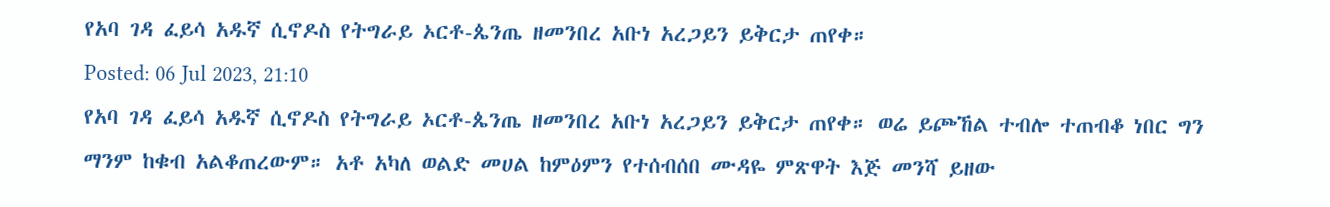የአባ ገዳ ፈይሳ አዱኛ ሲኖዶስ የትግራይ ኦርቶ-ጴንጤ ዘመንበረ አቡነ አረጋይን ይቅርታ ጠየቀ።
Posted: 06 Jul 2023, 21:10
የአባ ገዳ ፈይሳ አዱኛ ሲኖዶስ የትግራይ ኦርቶ-ጴንጤ ዘመንበረ አቡነ አረጋይን ይቅርታ ጠየቀ። ወሬ ይጮኸል ተብሎ ተጠብቆ ነበር ግን ማንም ከቁብ አልቆጠረውም። አቶ አካለ ወልድ መሀል ከምዕምን የተሰብሰበ ሙዳዬ ምጽዋት እጅ መንሻ ይዘው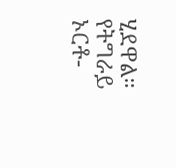ሂደዋል። የትግራይ ኦርቶ-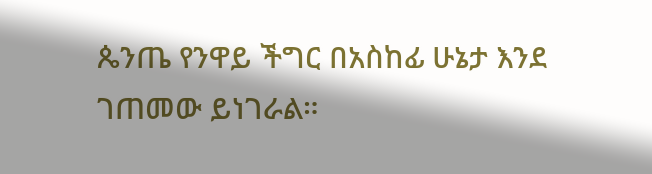ጴንጤ የንዋይ ችግር በአስከፊ ሁኔታ እንደ ገጠመው ይነገራል።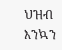ህዝብ እንኳን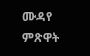ሙዳየ ምጽዋት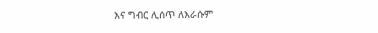እና ግብር ሊሰጥ ለእራሱም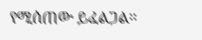የሚሰጠው ይፈልጋል።